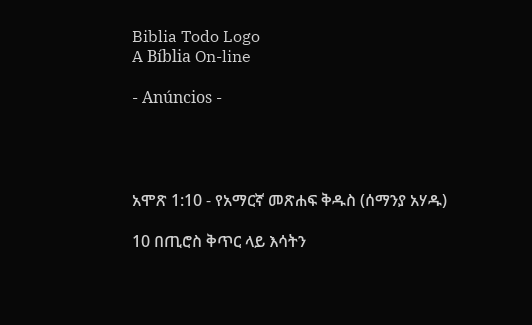Biblia Todo Logo
A Bíblia On-line

- Anúncios -




አሞጽ 1:10 - የአማርኛ መጽሐፍ ቅዱስ (ሰማንያ አሃዱ)

10 በጢሮስ ቅጥር ላይ እሳትን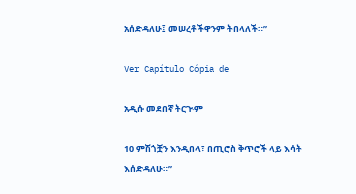አሰድዳለሁ፤ መሠረቶችዋንም ትበላለች።”

Ver Capítulo Cópia de

አዲሱ መደበኛ ትርጒም

10 ምሽጎቿን እንዲበላ፣ በጢሮስ ቅጥሮች ላይ እሳት እሰድዳለሁ።”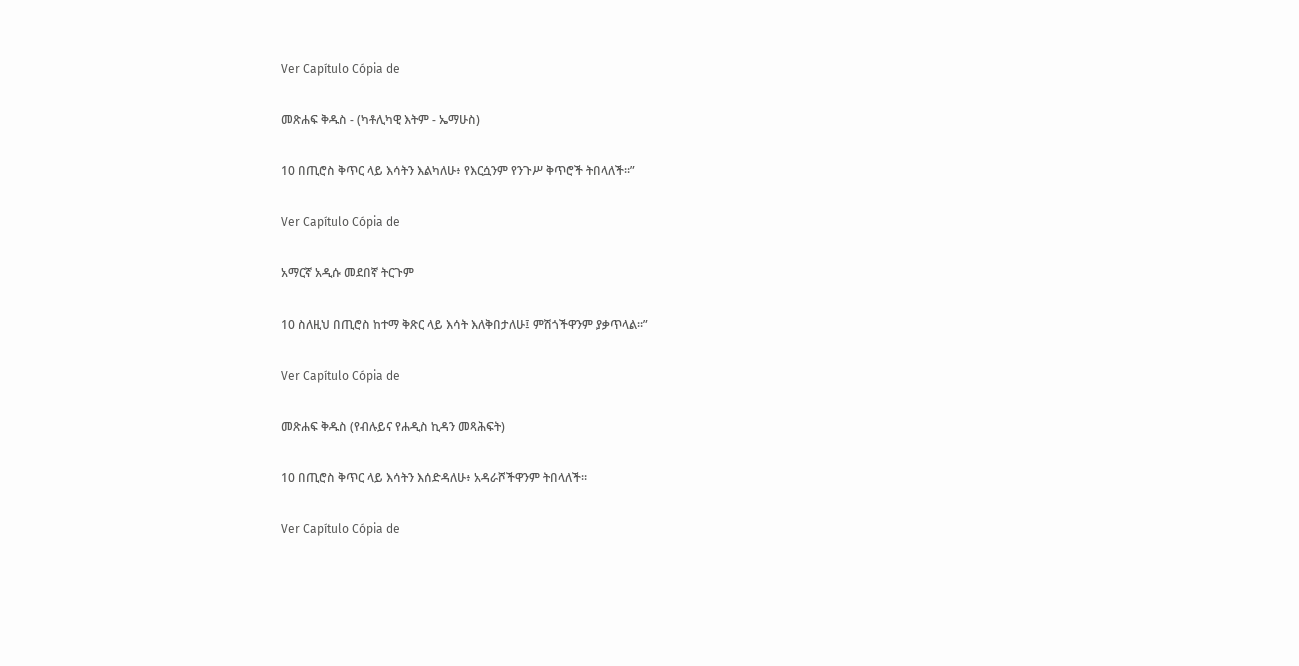Ver Capítulo Cópia de

መጽሐፍ ቅዱስ - (ካቶሊካዊ እትም - ኤማሁስ)

10 በጢሮስ ቅጥር ላይ እሳትን እልካለሁ፥ የእርሷንም የንጉሥ ቅጥሮች ትበላለች።”

Ver Capítulo Cópia de

አማርኛ አዲሱ መደበኛ ትርጉም

10 ስለዚህ በጢሮስ ከተማ ቅጽር ላይ እሳት እለቅበታለሁ፤ ምሽጎችዋንም ያቃጥላል።”

Ver Capítulo Cópia de

መጽሐፍ ቅዱስ (የብሉይና የሐዲስ ኪዳን መጻሕፍት)

10 በጢሮስ ቅጥር ላይ እሳትን እሰድዳለሁ፥ አዳራሾችዋንም ትበላለች።

Ver Capítulo Cópia de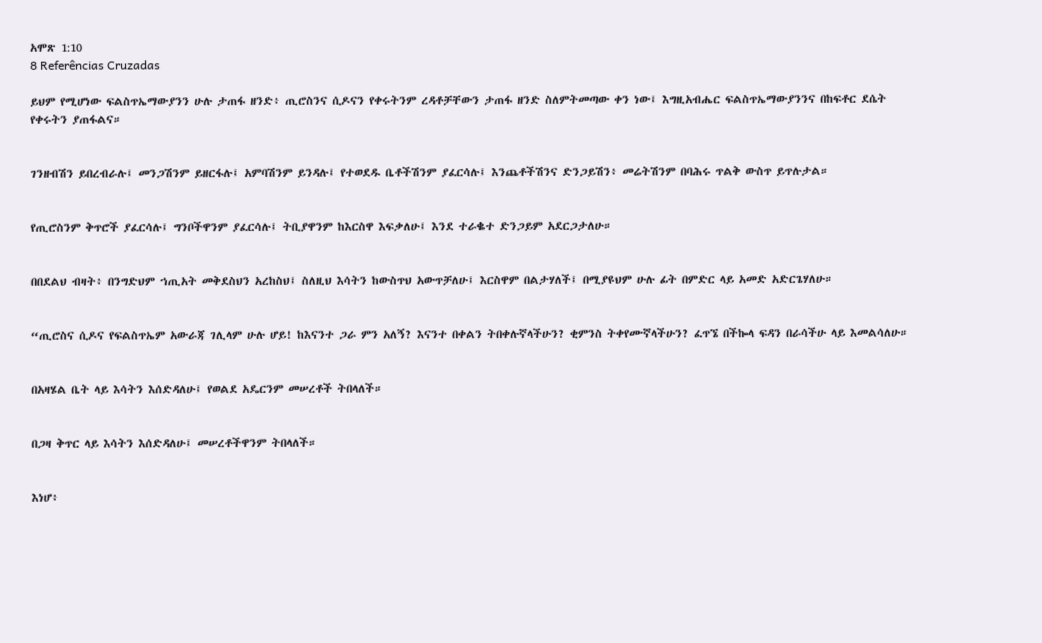አሞጽ 1:10
8 Referências Cruzadas

ይህም የሚሆነው ፍልስጥኤማውያንን ሁሉ ታጠፋ ዘንድ፥ ጢሮስንና ሲዶናን የቀሩትንም ረዳቶቻቸውን ታጠፋ ዘንድ ስለምትመጣው ቀን ነው፤ እግዚአብሔር ፍልስጥኤማውያንንና በከፍቶር ደሴት የቀሩትን ያጠፋልና።


ገንዘብሽን ይበረብራሉ፤ መንጋሽንም ይዘርፋሉ፤ አምባሽንም ይንዳሉ፤ የተወደዱ ቤቶችሽንም ያፈርሳሉ፤ እንጨቶችሽንና ድንጋይሽን፥ መሬትሽንም በባሕሩ ጥልቅ ውስጥ ይጥሉታል።


የጢሮስንም ቅጥሮች ያፈርሳሉ፤ ግንቦችዋንም ያፈርሳሉ፤ ትቢያዋንም ከእርስዋ እፍቃለሁ፤ እንደ ተራቈተ ድንጋይም አደርጋታለሁ።


በበደልህ ብዛት፥ በንግድህም ኀጢአት መቅደስህን አረከስህ፤ ስለዚህ እሳትን ከውስጥህ አውጥቻለሁ፤ እርስዋም በልታሃለች፤ በሚያዩህም ሁሉ ፊት በምድር ላይ አመድ አድርጌሃለሁ።


“ጢሮስና ሲዶና የፍልስጥኤም አውራጃ ገሊላም ሁሉ ሆይ! ከእናንተ ጋራ ምን አለኝ? እናንተ በቀልን ትበቀሉኛላችሁን? ቂምንስ ትቀየሙኛላችሁን? ፈጥኜ በችኰላ ፍዳን በራሳችሁ ላይ እመልሳለሁ።


በአዛሄል ቤት ላይ እሳትን እሰድዳለሁ፤ የወልደ አዴርንም መሠረቶች ትበላለች።


በጋዛ ቅጥር ላይ እሳትን እሰድዳለሁ፤ መሠረቶችዋንም ትበላለች።


እነሆ፥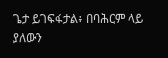ጌታ ይገፍፋታል፥ በባሕርም ላይ ያለውን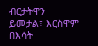ብርታትዋን ይመታል፣ እርስዋም በእሳት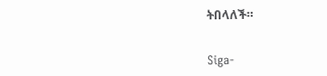ትበላለች።


Siga-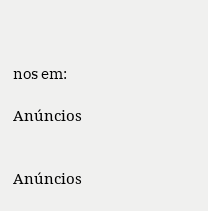nos em:

Anúncios


Anúncios